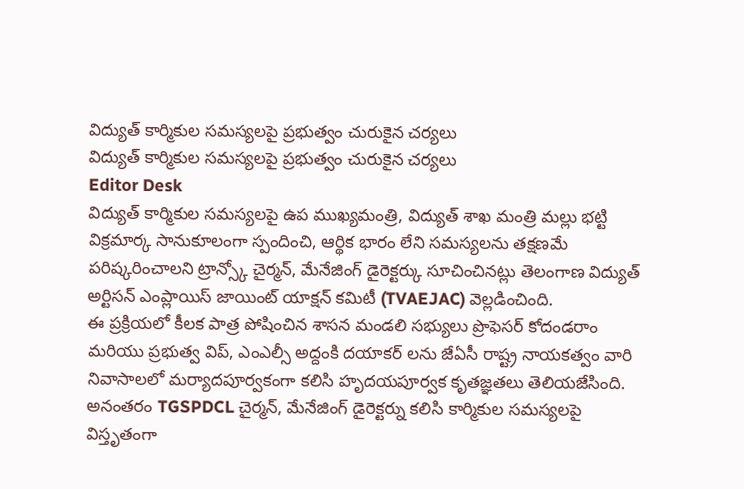విద్యుత్ కార్మికుల సమస్యలపై ప్రభుత్వం చురుకైన చర్యలు
విద్యుత్ కార్మికుల సమస్యలపై ప్రభుత్వం చురుకైన చర్యలు
Editor Desk
విద్యుత్ కార్మికుల సమస్యలపై ఉప ముఖ్యమంత్రి, విద్యుత్ శాఖ మంత్రి మల్లు భట్టి విక్రమార్క సానుకూలంగా స్పందించి, ఆర్థిక భారం లేని సమస్యలను తక్షణమే పరిష్కరించాలని ట్రాన్స్కో చైర్మన్, మేనేజింగ్ డైరెక్టర్కు సూచించినట్లు తెలంగాణ విద్యుత్ అర్టిసన్ ఎంప్లాయిస్ జాయింట్ యాక్షన్ కమిటీ (TVAEJAC) వెల్లడించింది.
ఈ ప్రక్రియలో కీలక పాత్ర పోషించిన శాసన మండలి సభ్యులు ప్రొఫెసర్ కోదండరాం మరియు ప్రభుత్వ విప్, ఎంఎల్సీ అద్దంకి దయాకర్ లను జేఏసీ రాష్ట్ర నాయకత్వం వారి నివాసాలలో మర్యాదపూర్వకంగా కలిసి హృదయపూర్వక కృతజ్ఞతలు తెలియజేసింది.
అనంతరం TGSPDCL చైర్మన్, మేనేజింగ్ డైరెక్టర్ను కలిసి కార్మికుల సమస్యలపై విస్తృతంగా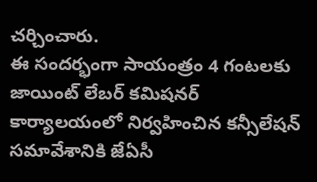చర్చించారు.
ఈ సందర్భంగా సాయంత్రం 4 గంటలకు జాయింట్ లేబర్ కమిషనర్ కార్యాలయంలో నిర్వహించిన కన్సీలేషన్ సమావేశానికి జేఏసీ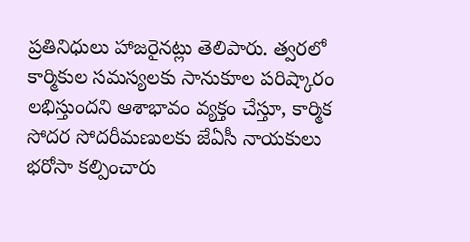ప్రతినిధులు హాజరైనట్లు తెలిపారు. త్వరలో కార్మికుల సమస్యలకు సానుకూల పరిష్కారం లభిస్తుందని ఆశాభావం వ్యక్తం చేస్తూ, కార్మిక సోదర సోదరీమణులకు జేఏసీ నాయకులు భరోసా కల్పించారు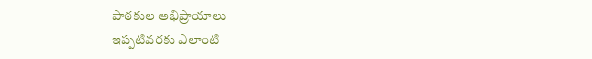పాఠకుల అభిప్రాయాలు
ఇప్పటివరకు ఎలాంటి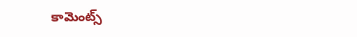కామెంట్స్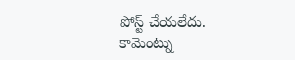పోస్ట్ చేయలేదు.
కామెంట్ను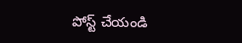పోస్ట్ చేయండి